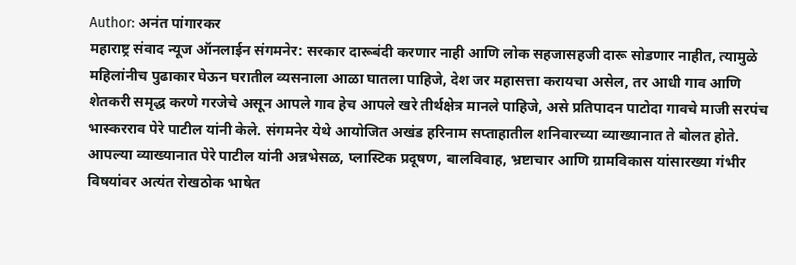Author: अनंत पांगारकर
महाराष्ट्र संवाद न्यूज ऑनलाईन संगमनेर: सरकार दारूबंदी करणार नाही आणि लोक सहजासहजी दारू सोडणार नाहीत, त्यामुळे महिलांनीच पुढाकार घेऊन घरातील व्यसनाला आळा घातला पाहिजे, देश जर महासत्ता करायचा असेल, तर आधी गाव आणि शेतकरी समृद्ध करणे गरजेचे असून आपले गाव हेच आपले खरे तीर्थक्षेत्र मानले पाहिजे, असे प्रतिपादन पाटोदा गावचे माजी सरपंच भास्करराव पेरे पाटील यांनी केले. संगमनेर येथे आयोजित अखंड हरिनाम सप्ताहातील शनिवारच्या व्याख्यानात ते बोलत होते. आपल्या व्याख्यानात पेरे पाटील यांनी अन्नभेसळ, प्लास्टिक प्रदूषण, बालविवाह, भ्रष्टाचार आणि ग्रामविकास यांसारख्या गंभीर विषयांवर अत्यंत रोखठोक भाषेत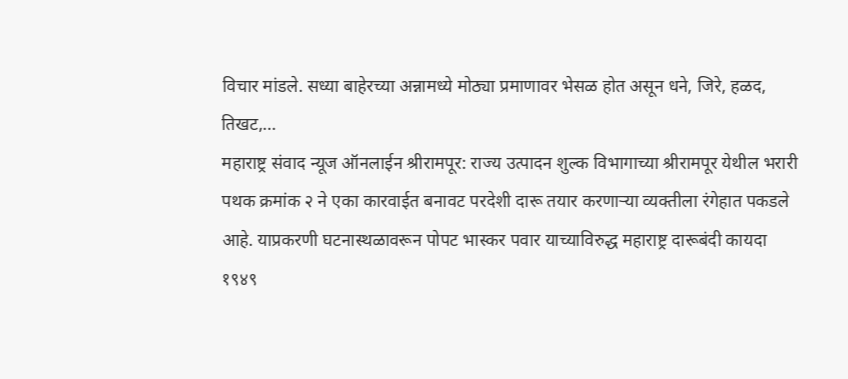विचार मांडले. सध्या बाहेरच्या अन्नामध्ये मोठ्या प्रमाणावर भेसळ होत असून धने, जिरे, हळद, तिखट,…
महाराष्ट्र संवाद न्यूज ऑनलाईन श्रीरामपूर: राज्य उत्पादन शुल्क विभागाच्या श्रीरामपूर येथील भरारी पथक क्रमांक २ ने एका कारवाईत बनावट परदेशी दारू तयार करणाऱ्या व्यक्तीला रंगेहात पकडले आहे. याप्रकरणी घटनास्थळावरून पोपट भास्कर पवार याच्याविरुद्ध महाराष्ट्र दारूबंदी कायदा १९४९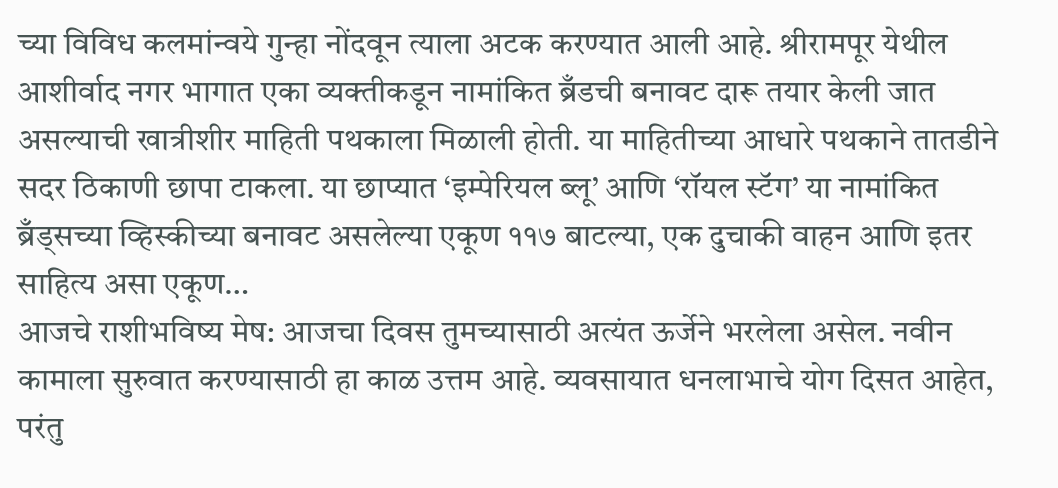च्या विविध कलमांन्वये गुन्हा नोंदवून त्याला अटक करण्यात आली आहे. श्रीरामपूर येथील आशीर्वाद नगर भागात एका व्यक्तीकडून नामांकित ब्रँडची बनावट दारू तयार केली जात असल्याची खात्रीशीर माहिती पथकाला मिळाली होती. या माहितीच्या आधारे पथकाने तातडीने सदर ठिकाणी छापा टाकला. या छाप्यात ‘इम्पेरियल ब्लू’ आणि ‘रॉयल स्टॅग’ या नामांकित ब्रँड्सच्या व्हिस्कीच्या बनावट असलेल्या एकूण ११७ बाटल्या, एक दुचाकी वाहन आणि इतर साहित्य असा एकूण…
आजचे राशीभविष्य मेष: आजचा दिवस तुमच्यासाठी अत्यंत ऊर्जेने भरलेला असेल. नवीन कामाला सुरुवात करण्यासाठी हा काळ उत्तम आहे. व्यवसायात धनलाभाचे योग दिसत आहेत, परंतु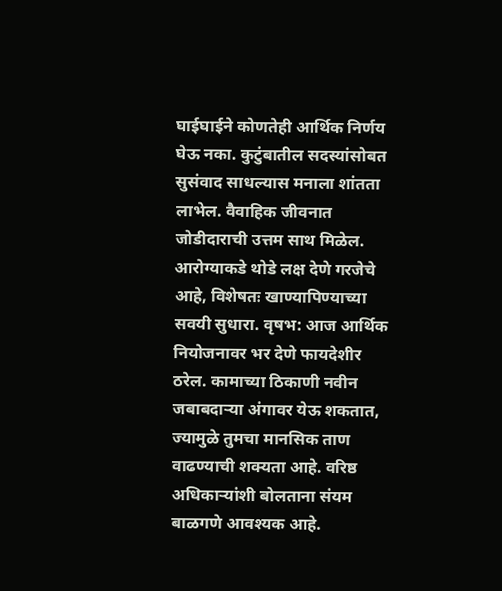घाईघाईने कोणतेही आर्थिक निर्णय घेऊ नका. कुटुंबातील सदस्यांसोबत सुसंवाद साधल्यास मनाला शांतता लाभेल. वैवाहिक जीवनात जोडीदाराची उत्तम साथ मिळेल. आरोग्याकडे थोडे लक्ष देणे गरजेचे आहे, विशेषतः खाण्यापिण्याच्या सवयी सुधारा. वृषभ: आज आर्थिक नियोजनावर भर देणे फायदेशीर ठरेल. कामाच्या ठिकाणी नवीन जबाबदाऱ्या अंगावर येऊ शकतात, ज्यामुळे तुमचा मानसिक ताण वाढण्याची शक्यता आहे. वरिष्ठ अधिकाऱ्यांशी बोलताना संयम बाळगणे आवश्यक आहे.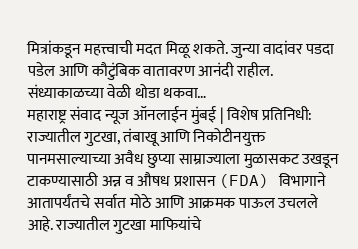मित्रांकडून महत्त्वाची मदत मिळू शकते. जुन्या वादांवर पडदा पडेल आणि कौटुंबिक वातावरण आनंदी राहील. संध्याकाळच्या वेळी थोडा थकवा…
महाराष्ट्र संवाद न्यूज ऑनलाईन मुंबई | विशेष प्रतिनिधी: राज्यातील गुटखा, तंबाखू आणि निकोटीनयुक्त पानमसाल्याच्या अवैध छुप्या साम्राज्याला मुळासकट उखडून टाकण्यासाठी अन्न व औषध प्रशासन (FDA) विभागाने आतापर्यंतचे सर्वात मोठे आणि आक्रमक पाऊल उचलले आहे. राज्यातील गुटखा माफियांचे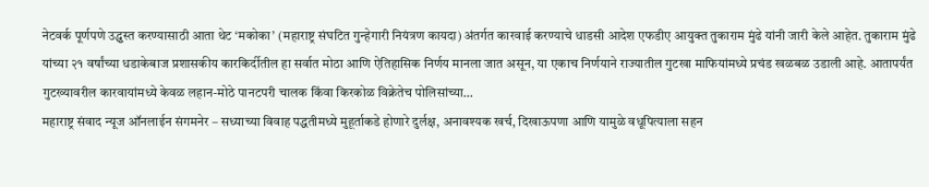नेटवर्क पूर्णपणे उद्ध्वस्त करण्यासाठी आता थेट ‘मकोका’ (महाराष्ट्र संघटित गुन्हेगारी नियंत्रण कायदा) अंतर्गत कारवाई करण्याचे धाडसी आदेश एफडीए आयुक्त तुकाराम मुंढे यांनी जारी केले आहेत. तुकाराम मुंढे यांच्या २१ वर्षांच्या धडाकेबाज प्रशासकीय कारकिर्दीतील हा सर्वात मोठा आणि ऐतिहासिक निर्णय मानला जात असून, या एकाच निर्णयाने राज्यातील गुटखा माफियांमध्ये प्रचंड खळबळ उडाली आहे. आतापर्यंत गुटख्यावरील कारवायांमध्ये केवळ लहान-मोठे पानटपरी चालक किंवा किरकोळ विक्रेतेच पोलिसांच्या…
महाराष्ट्र संवाद न्यूज ऑनलाईन संगमनेर – सध्याच्या विवाह पद्धतीमध्ये मुहूर्ताकडे होणारे दुर्लक्ष, अनावश्यक खर्च, दिखाऊपणा आणि यामुळे वधूपित्याला सहन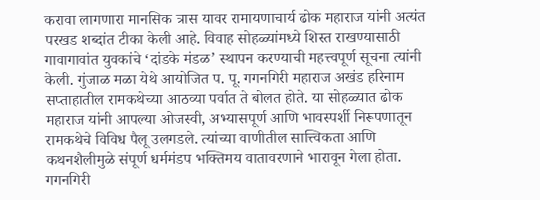करावा लागणारा मानसिक त्रास यावर रामायणाचार्य ढोक महाराज यांनी अत्यंत परखड शब्दांत टीका केली आहे. विवाह सोहळ्यांमध्ये शिस्त राखण्यासाठी गावागावांत युवकांचे ‘दांडके मंडळ’ स्थापन करण्याची महत्त्वपूर्ण सूचना त्यांनी केली. गुंजाळ मळा येथे आयोजित प. पू. गगनगिरी महाराज अखंड हरिनाम सप्ताहातील रामकथेच्या आठव्या पर्वात ते बोलत होते. या सोहळ्यात ढोक महाराज यांनी आपल्या ओजस्वी, अभ्यासपूर्ण आणि भावस्पर्शी निरूपणातून रामकथेचे विविध पैलू उलगडले. त्यांच्या वाणीतील सात्त्विकता आणि कथनशैलीमुळे संपूर्ण धर्ममंडप भक्तिमय वातावरणाने भारावून गेला होता. गगनगिरी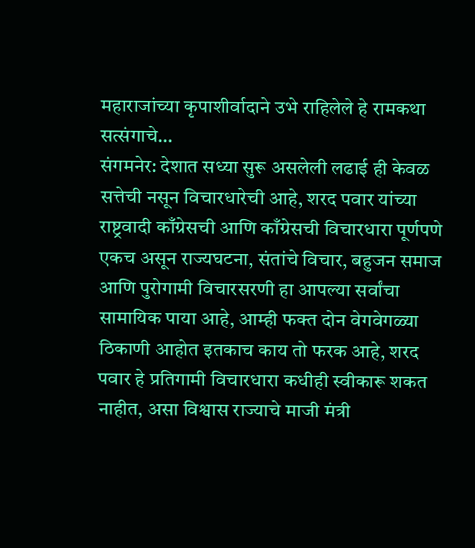महाराजांच्या कृपाशीर्वादाने उभे राहिलेले हे रामकथा सत्संगाचे…
संगमनेर: देशात सध्या सुरू असलेली लढाई ही केवळ सत्तेची नसून विचारधारेची आहे, शरद पवार यांच्या राष्ट्रवादी काँग्रेसची आणि काँग्रेसची विचारधारा पूर्णपणे एकच असून राज्यघटना, संतांचे विचार, बहुजन समाज आणि पुरोगामी विचारसरणी हा आपल्या सर्वांचा सामायिक पाया आहे, आम्ही फक्त दोन वेगवेगळ्या ठिकाणी आहोत इतकाच काय तो फरक आहे, शरद पवार हे प्रतिगामी विचारधारा कधीही स्वीकारू शकत नाहीत, असा विश्वास राज्याचे माजी मंत्री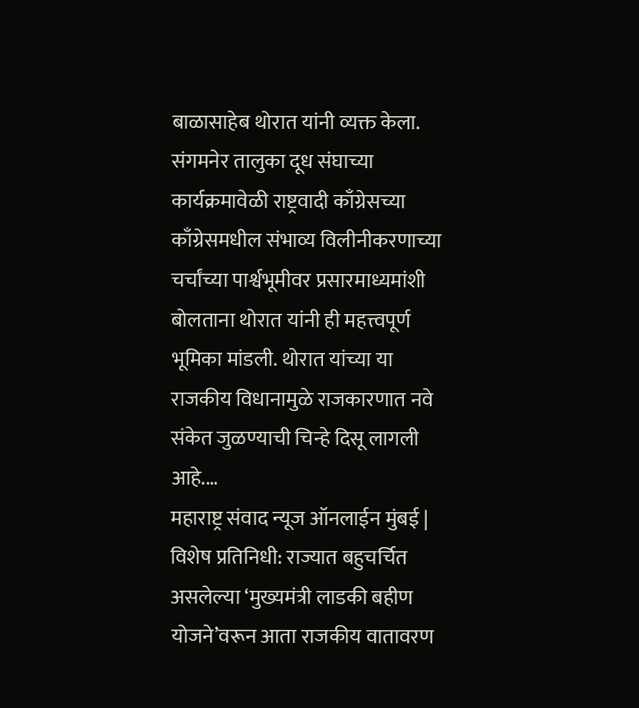बाळासाहेब थोरात यांनी व्यक्त केला. संगमनेर तालुका दूध संघाच्या कार्यक्रमावेळी राष्ट्रवादी काँग्रेसच्या काँग्रेसमधील संभाव्य विलीनीकरणाच्या चर्चांच्या पार्श्वभूमीवर प्रसारमाध्यमांशी बोलताना थोरात यांनी ही महत्त्वपूर्ण भूमिका मांडली. थोरात यांच्या या राजकीय विधानामुळे राजकारणात नवे संकेत जुळण्याची चिन्हे दिसू लागली आहे.…
महाराष्ट्र संवाद न्यूज ऑनलाईन मुंबई | विशेष प्रतिनिधी: राज्यात बहुचर्चित असलेल्या ‘मुख्यमंत्री लाडकी बहीण योजने’वरून आता राजकीय वातावरण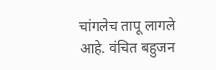चांगलेच तापू लागले आहे. वंचित बहुजन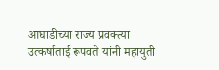आघाडीच्या राज्य प्रवक्त्या उत्कर्षाताई रूपवते यांनी महायुती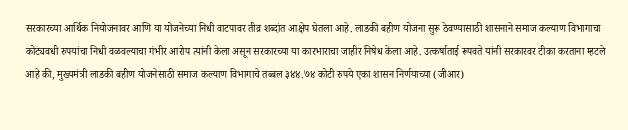सरकारच्या आर्थिक नियोजनावर आणि या योजनेच्या निधी वाटपावर तीव्र शब्दांत आक्षेप घेतला आहे. लाडकी बहीण योजना सुरू ठेवण्यासाठी शासनाने समाज कल्याण विभागाचा कोट्यवधी रुपयांचा निधी वळवल्याचा गंभीर आरोप त्यांनी केला असून सरकारच्या या कारभाराचा जाहीर निषेध केला आहे. उत्कर्षाताई रूपवते यांनी सरकारवर टीका करताना म्हटले आहे की, मुख्यमंत्री लाडकी बहीण योजनेसाठी समाज कल्याण विभागाचे तब्बल ३४४.७४ कोटी रुपये एका शासन निर्णयाच्या (जीआर)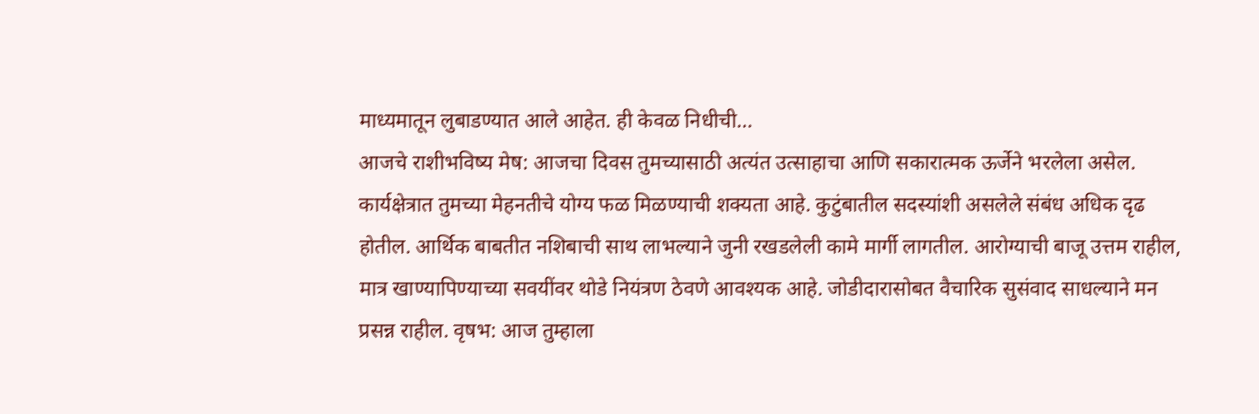माध्यमातून लुबाडण्यात आले आहेत. ही केवळ निधीची…
आजचे राशीभविष्य मेष: आजचा दिवस तुमच्यासाठी अत्यंत उत्साहाचा आणि सकारात्मक ऊर्जेने भरलेला असेल. कार्यक्षेत्रात तुमच्या मेहनतीचे योग्य फळ मिळण्याची शक्यता आहे. कुटुंबातील सदस्यांशी असलेले संबंध अधिक दृढ होतील. आर्थिक बाबतीत नशिबाची साथ लाभल्याने जुनी रखडलेली कामे मार्गी लागतील. आरोग्याची बाजू उत्तम राहील, मात्र खाण्यापिण्याच्या सवयींवर थोडे नियंत्रण ठेवणे आवश्यक आहे. जोडीदारासोबत वैचारिक सुसंवाद साधल्याने मन प्रसन्न राहील. वृषभ: आज तुम्हाला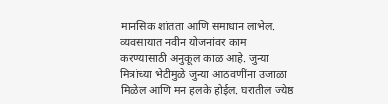मानसिक शांतता आणि समाधान लाभेल. व्यवसायात नवीन योजनांवर काम करण्यासाठी अनुकूल काळ आहे. जुन्या मित्रांच्या भेटीमुळे जुन्या आठवणींना उजाळा मिळेल आणि मन हलके होईल. घरातील ज्येष्ठ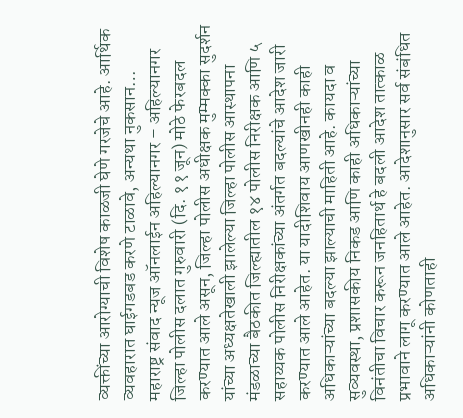व्यक्तींच्या आरोग्याची विशेष काळजी घेणे गरजेचे आहे. आर्थिक व्यवहारात घाईगडबड करणे टाळावे, अन्यथा नुकसान…
महाराष्ट्र संवाद न्यूज ऑनलाईन अहिल्यानगर – अहिल्यानगर जिल्हा पोलीस दलात गुरुवारी (दि. ११ जून) मोठे फेरबदल करण्यात आले असून, जिल्हा पोलीस अधीक्षक मुम्मक्का सुदर्शन यांच्या अध्यक्षतेखाली झालेल्या जिल्हा पोलीस आस्थापना मंडळाच्या बैठकीत जिल्ह्यातील १४ पोलीस निरीक्षक आणि ५ सहाय्यक पोलीस निरीक्षकांच्या अंतर्गत बदल्यांचे आदेश जारी करण्यात आले आहेत. या यादीशिवाय आणखीनही काही अधिकाऱ्यांच्या बदल्या झाल्याची माहिती आहे. कायदा व सुव्यवस्था, प्रशासकीय निकड आणि काही अधिकाऱ्यांच्या विनंतीचा विचार करून जनहितार्थ हे बदली आदेश तात्काळ प्रभावाने लागू करण्यात आले आहेत. आदेशानुसार सर्व संबंधित अधिकाऱ्यांनी कोणताही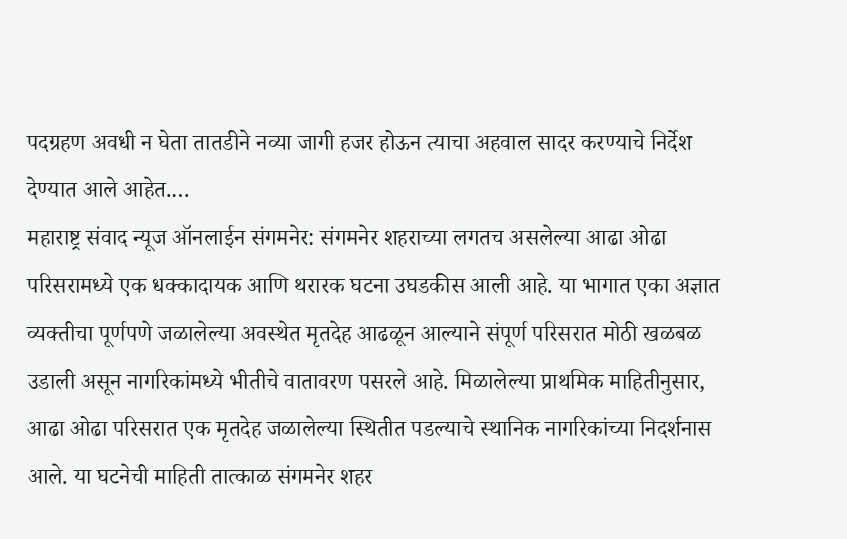पदग्रहण अवधी न घेता तातडीने नव्या जागी हजर होऊन त्याचा अहवाल सादर करण्याचे निर्देश देण्यात आले आहेत.…
महाराष्ट्र संवाद न्यूज ऑनलाईन संगमनेर: संगमनेर शहराच्या लगतच असलेल्या आढा ओढा परिसरामध्ये एक धक्कादायक आणि थरारक घटना उघडकीस आली आहे. या भागात एका अज्ञात व्यक्तीचा पूर्णपणे जळालेल्या अवस्थेत मृतदेह आढळून आल्याने संपूर्ण परिसरात मोठी खळबळ उडाली असून नागरिकांमध्ये भीतीचे वातावरण पसरले आहे. मिळालेल्या प्राथमिक माहितीनुसार, आढा ओढा परिसरात एक मृतदेह जळालेल्या स्थितीत पडल्याचे स्थानिक नागरिकांच्या निदर्शनास आले. या घटनेची माहिती तात्काळ संगमनेर शहर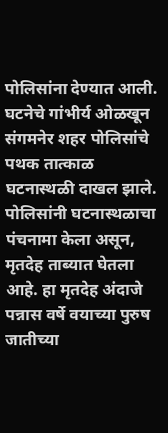पोलिसांना देण्यात आली. घटनेचे गांभीर्य ओळखून संगमनेर शहर पोलिसांचे पथक तात्काळ घटनास्थळी दाखल झाले. पोलिसांनी घटनास्थळाचा पंचनामा केला असून, मृतदेह ताब्यात घेतला आहे. हा मृतदेह अंदाजे पन्नास वर्षे वयाच्या पुरुष जातीच्या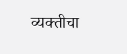व्यक्तीचा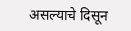असल्याचे दिसून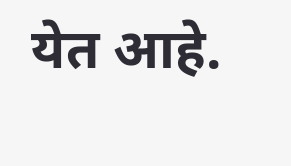येत आहे.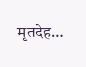मृतदेह…